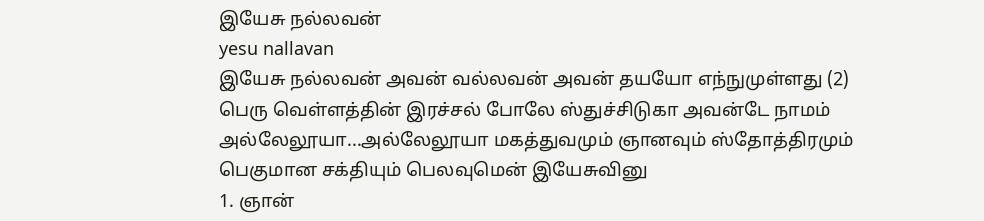இயேசு நல்லவன்
yesu nallavan
இயேசு நல்லவன் அவன் வல்லவன் அவன் தயயோ எந்நுமுள்ளது (2) பெரு வெள்ளத்தின் இரச்சல் போலே ஸ்துச்சிடுகா அவன்டே நாமம்
அல்லேலூயா...அல்லேலூயா மகத்துவமும் ஞானவும் ஸ்தோத்திரமும் பெகுமான சக்தியும் பெலவுமென் இயேசுவினு
1. ஞான்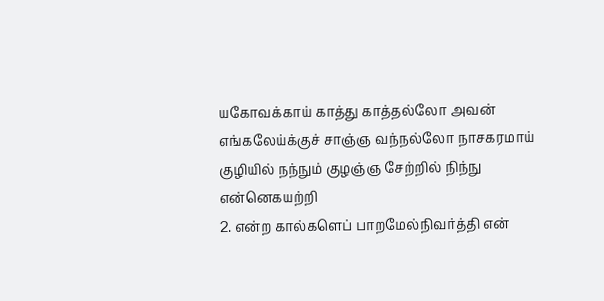யகோவக்காய் காத்து காத்தல்லோ அவன் எங்கலேய்க்குச் சாஞ்ஞ வந்நல்லோ நாசகரமாய் குழியில் நந்நும் குழஞ்ஞ சேற்றில் நிந்நு என்னெகயற்றி
2. என்ற கால்களெப் பாறமேல்நிவர்த்தி என்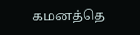கமனத்தெ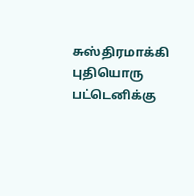சுஸ்திரமாக்கி புதியொரு பட்டெனிக்கு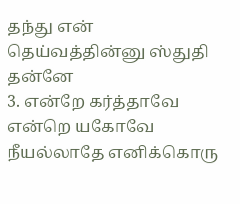தந்து என் தெய்வத்தின்னு ஸ்துதி தன்னே
3. என்றே கர்த்தாவே என்றெ யகோவே நீயல்லாதே எனிக்கொரு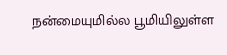நன்மையுமில்ல பூமியிலுள்ள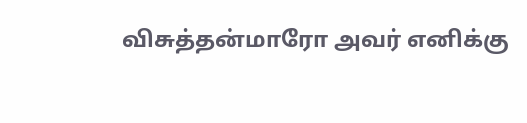விசுத்தன்மாரோ அவர் எனிக்கு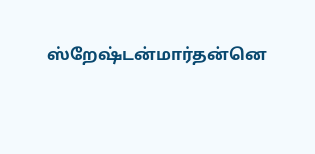ஸ்றேஷ்டன்மார்தன்னெ